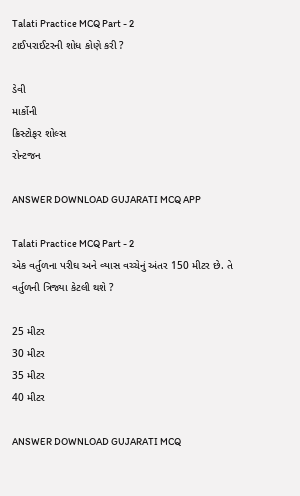Talati Practice MCQ Part - 2
ટાઈપરાઈટરની શોધ કોણે કરી ?

ડેવી
માર્કોની
ક્રિસ્ટોફર શોલ્સ
રોન્ટજન

ANSWER DOWNLOAD GUJARATI MCQ APP

Talati Practice MCQ Part - 2
એક વર્તુળના પરીઘ અને વ્યાસ વચ્ચેનું અંતર 150 મીટર છે. તે વર્તુળની ત્રિજ્યા કેટલી થશે ?

25 મીટર
30 મીટર
35 મીટર
40 મીટર

ANSWER DOWNLOAD GUJARATI MCQ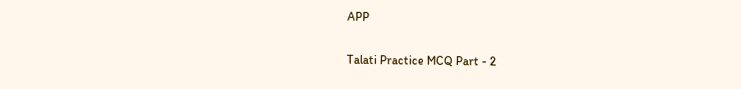APP

Talati Practice MCQ Part - 2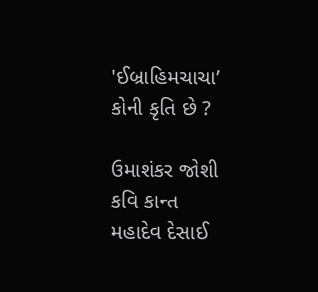'ઈબ્રાહિમચાચા’ કોની કૃતિ છે ?

ઉમાશંકર જોશી
કવિ કાન્ત
મહાદેવ દેસાઈ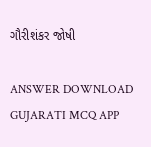ગૌરીશંકર જોષી

ANSWER DOWNLOAD GUJARATI MCQ APP